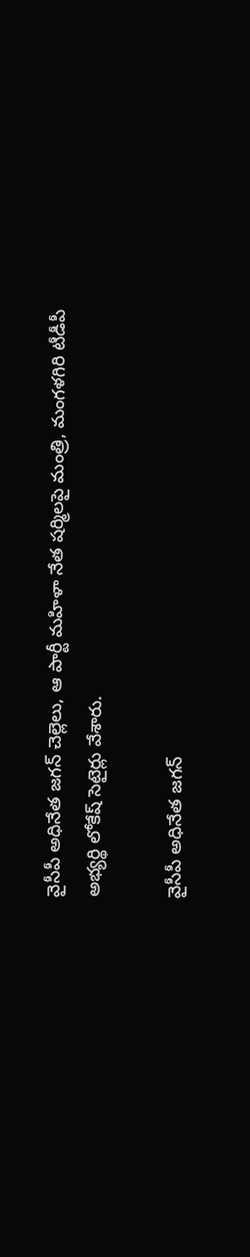వైసీపీ అధినేత జగన్ చెల్లెలు, ఆ పార్టీ మహిళా నేత షర్మిలపై మంత్రి, మంగళగిరి టీడీపీ అభ్యర్థి లోకేష్ సెటైర్లు వేశారు.

వైసీపీ అధినేత జగన్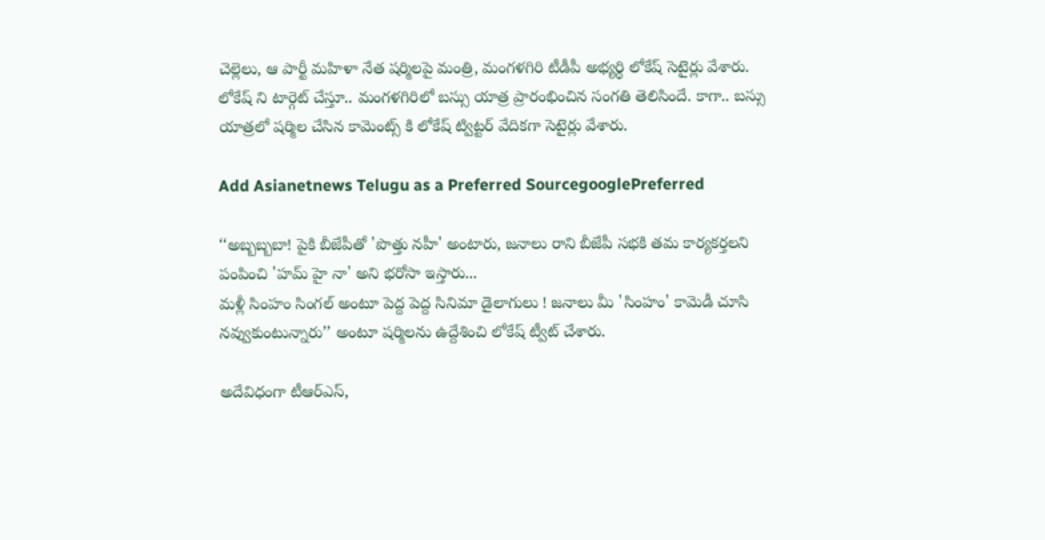చెల్లెలు, ఆ పార్టీ మహిళా నేత షర్మిలపై మంత్రి, మంగళగిరి టీడీపీ అభ్యర్థి లోకేష్ సెటైర్లు వేశారు. లోకేష్ ని టార్గెట్ చేస్తూ.. మంగళగిరిలో బస్సు యాత్ర ప్రారంభించిన సంగతి తెలిసిందే. కాగా.. బస్సు యాత్రలో షర్మిల చేసిన కామెంట్స్ కి లోకేష్ ట్విట్టర్ వేదికగా సెటైర్లు వేశారు.

Add Asianetnews Telugu as a Preferred SourcegooglePreferred

‘‘అబ్బబ్బబా! పైకి బీజేపీతో 'పొత్తు నహీ' అంటారు, జనాలు రాని బీజేపీ సభకి తమ కార్యకర్తలని పంపించి 'హమ్ హై నా' అని భరోసా ఇస్తారు...
మళ్లీ సింహం సింగల్ అంటూ పెద్ద పెద్ద సినిమా డైలాగులు ! జనాలు మీ 'సింహం' కామెడీ చూసి నవ్వుకుంటున్నారు’’ అంటూ షర్మిలను ఉద్దేశించి లోకేష్ ట్వీట్ చేశారు.

అదేవిధంగా టీఆర్ఎస్,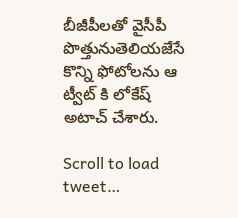బీజీపీలతో వైసీపీ పొత్తునుతెలియజేసే కొన్ని ఫోటోలను ఆ ట్వీట్ కి లోకేష్ అటాచ్ చేశారు.

Scroll to load tweet…